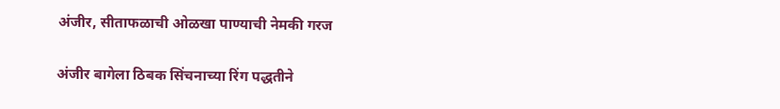अंजीर, सीताफळाची ओळखा पाण्याची नेमकी गरज

अंजीर बागेला ठिबक सिंचनाच्या रिंग पद्धतीने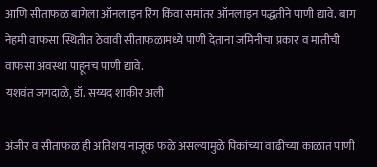आणि सीताफळ बागेला ऑनलाइन रिंग किंवा समांतर ऑनलाइन पद्धतीने पाणी द्यावे. बाग नेहमी वाफसा स्थितीत ठेवावी सीताफळामध्ये पाणी देताना जमिनीचा प्रकार व मातीची वाफसा अवस्था पाहूनच पाणी द्यावे.
यशवंत जगदाळे, डॉ. सय्यद शाकीर अली

अंजीर व सीताफळ ही अतिशय नाजूक फळे असल्यामुळे पिकांच्या वाढीच्या काळात पाणी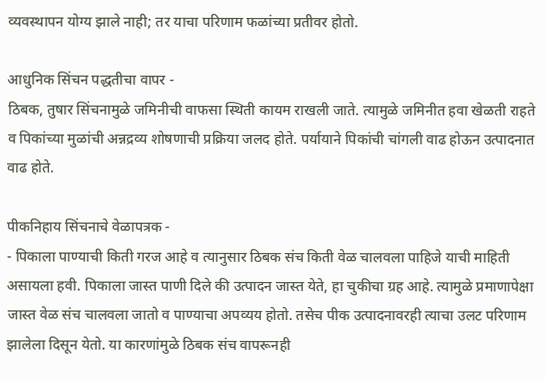व्यवस्थापन योग्य झाले नाही; तर याचा परिणाम फळांच्या प्रतीवर होतो.

आधुनिक सिंचन पद्धतीचा वापर -
ठिबक, तुषार सिंचनामुळे जमिनीची वाफसा स्थिती कायम राखली जाते. त्यामुळे जमिनीत हवा खेळती राहते व पिकांच्या मुळांची अन्नद्रव्य शोषणाची प्रक्रिया जलद होते. पर्यायाने पिकांची चांगली वाढ होऊन उत्पादनात वाढ होते.

पीकनिहाय सिंचनाचे वेळापत्रक -
- पिकाला पाण्याची किती गरज आहे व त्यानुसार ठिबक संच किती वेळ चालवला पाहिजे याची माहिती असायला हवी. पिकाला जास्त पाणी दिले की उत्पादन जास्त येते, हा चुकीचा ग्रह आहे. त्यामुळे प्रमाणापेक्षा जास्त वेळ संच चालवला जातो व पाण्याचा अपव्यय होतो. तसेच पीक उत्पादनावरही त्याचा उलट परिणाम झालेला दिसून येतो. या कारणांमुळे ठिबक संच वापरूनही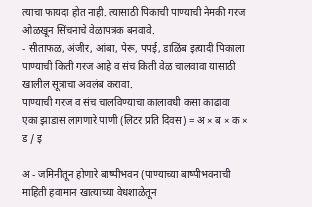त्याचा फायदा होत नाही. त्यासाठी पिकाची पाण्याची नेमकी गरज ओळखून सिंचनाचे वेळापत्रक बनवावे.
- सीताफळ, अंजीर, आंबा, पेरू, पपई, डाळिंब इत्यादी पिकाला पाण्याची किती गरज आहे व संच किती वेळ चालवावा यासाठी खालील सूत्राचा अवलंब करावा.
पाण्याची गरज व संच चालविण्याचा कालावधी कसा काढावा
एका झाडास लागणारे पाणी (लिटर प्रति दिवस) = अ × ब × क × ड / इ

अ - जमिनीतून होणारे बाष्पीभवन (पाण्याच्या बाष्पीभवनाची माहिती हवामान खात्याच्या वेधशाळेतून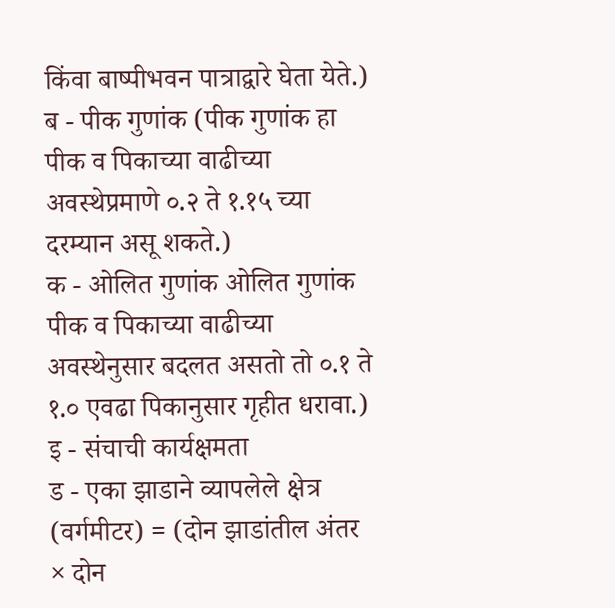किंवा बाष्पीभवन पात्राद्वारे घेता येते.)
ब - पीक गुणांक (पीक गुणांक हा पीक व पिकाच्या वाढीच्या अवस्थेप्रमाणे ०.२ ते १.१५ च्या दरम्यान असू शकते.)
क - ओलित गुणांक ओलित गुणांक पीक व पिकाच्या वाढीच्या अवस्थेनुसार बदलत असतो तो ०.१ ते १.० एवढा पिकानुसार गृहीत धरावा.)
इ - संचाची कार्यक्षमता
ड - एका झाडाने व्यापलेले क्षेत्र (वर्गमीटर) = (दोन झाडांतील अंतर × दोन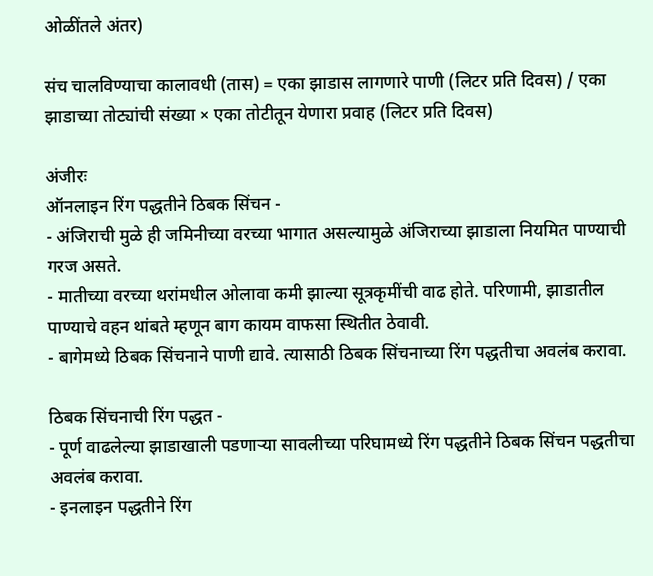ओळींतले अंतर)

संच चालविण्याचा कालावधी (तास) = एका झाडास लागणारे पाणी (लिटर प्रति दिवस) / एका झाडाच्या तोट्यांची संख्या × एका तोटीतून येणारा प्रवाह (लिटर प्रति दिवस)

अंजीरः
ऑनलाइन रिंग पद्धतीने ठिबक सिंचन -
- अंजिराची मुळे ही जमिनीच्या वरच्या भागात असल्यामुळे अंजिराच्या झाडाला नियमित पाण्याची गरज असते.
- मातीच्या वरच्या थरांमधील ओलावा कमी झाल्या सूत्रकृमींची वाढ होते. परिणामी, झाडातील पाण्याचे वहन थांबते म्हणून बाग कायम वाफसा स्थितीत ठेवावी.
- बागेमध्ये ठिबक सिंचनाने पाणी द्यावे. त्यासाठी ठिबक सिंचनाच्या रिंग पद्धतीचा अवलंब करावा.

ठिबक सिंचनाची रिंग पद्धत -
- पूर्ण वाढलेल्या झाडाखाली पडणाऱ्या सावलीच्या परिघामध्ये रिंग पद्धतीने ठिबक सिंचन पद्धतीचा अवलंब करावा.
- इनलाइन पद्धतीने रिंग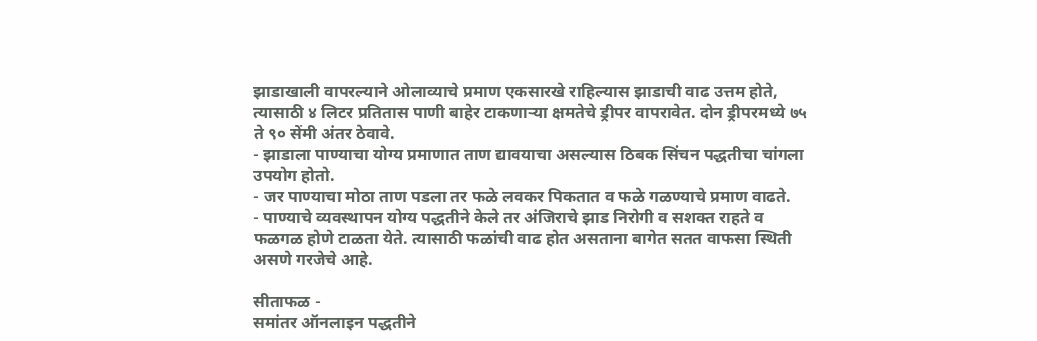झाडाखाली वापरल्याने ओलाव्याचे प्रमाण एकसारखे राहिल्यास झाडाची वाढ उत्तम होते, त्यासाठी ४ लिटर प्रतितास पाणी बाहेर टाकणाऱ्या क्षमतेचे ड्रीपर वापरावेत. दोन ड्रीपरमध्ये ७५ ते ९० सेंमी अंतर ठेवावे.
- झाडाला पाण्याचा योग्य प्रमाणात ताण द्यावयाचा असल्यास ठिबक सिंचन पद्धतीचा चांगला उपयोग होतो.
- जर पाण्याचा मोठा ताण पडला तर फळे लवकर पिकतात व फळे गळण्याचे प्रमाण वाढते.
- पाण्याचे व्यवस्थापन योग्य पद्धतीने केले तर अंजिराचे झाड निरोगी व सशक्त राहते व फळगळ होणे टाळता येते. त्यासाठी फळांची वाढ होत असताना बागेत सतत वाफसा स्थिती असणे गरजेचे आहे.

सीताफळ -
समांतर ऑनलाइन पद्धतीने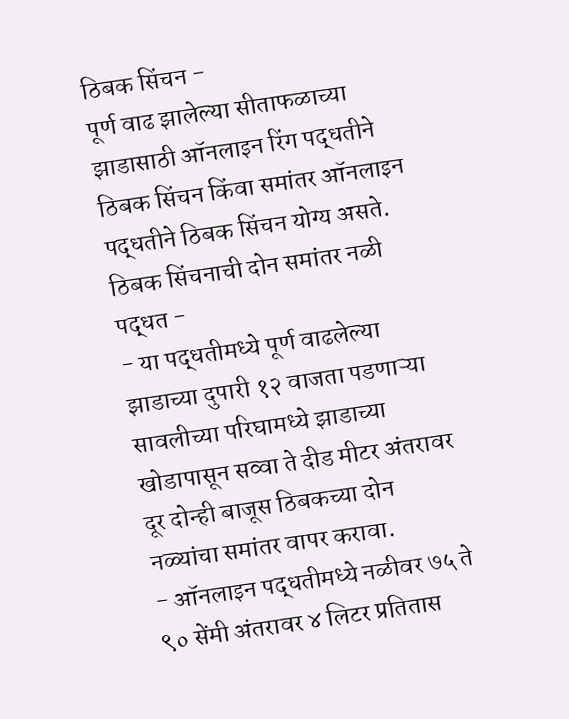ठिबक सिंचन -
पूर्ण वाढ झालेल्या सीताफळाच्या झाडासाठी ऑनलाइन रिंग पद्धतीने ठिबक सिंचन किंवा समांतर ऑनलाइन पद्धतीने ठिबक सिंचन योग्य असते.
ठिबक सिंचनाची दोन समांतर नळी पद्धत -
- या पद्धतीमध्ये पूर्ण वाढलेल्या झाडाच्या दुपारी १२ वाजता पडणाऱ्या सावलीच्या परिघामध्ये झाडाच्या खोडापासून सव्वा ते दीड मीटर अंतरावर दूर दोन्ही बाजूस ठिबकच्या दोन नळ्यांचा समांतर वापर करावा.
- ऑनलाइन पद्धतीमध्ये नळीवर ७५ ते ९० सेंमी अंतरावर ४ लिटर प्रतितास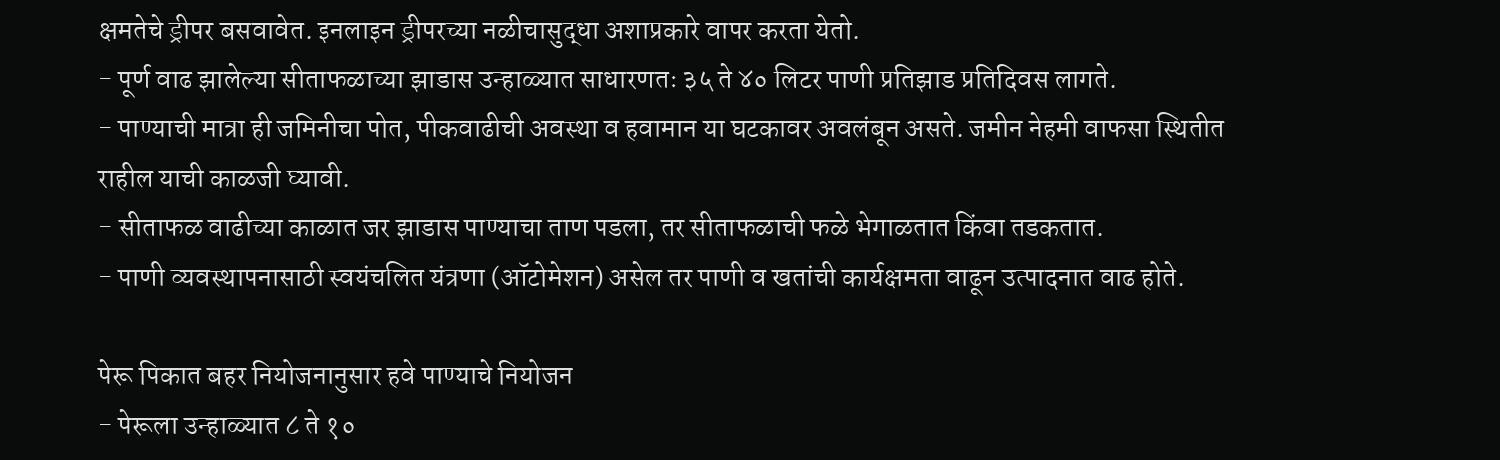क्षमतेचे ड्रीपर बसवावेत. इनलाइन ड्रीपरच्या नळीचासुद्धा अशाप्रकारे वापर करता येतो.
- पूर्ण वाढ झालेल्या सीताफळाच्या झाडास उन्हाळ्यात साधारणतः ३५ ते ४० लिटर पाणी प्रतिझाड प्रतिदिवस लागते.
- पाण्याची मात्रा ही जमिनीचा पोत, पीकवाढीची अवस्था व हवामान या घटकावर अवलंबून असते. जमीन नेहमी वाफसा स्थितीत राहील याची काळजी घ्यावी.
- सीताफळ वाढीच्या काळात जर झाडास पाण्याचा ताण पडला, तर सीताफळाची फळे भेगाळतात किंवा तडकतात.
- पाणी व्यवस्थापनासाठी स्वयंचलित यंत्रणा (ऑटोमेशन) असेल तर पाणी व खतांची कार्यक्षमता वाढून उत्पादनात वाढ होते.

पेरू पिकात बहर नियोजनानुसार हवे पाण्याचे नियोजन
- पेरूला उन्हाळ्यात ८ ते १०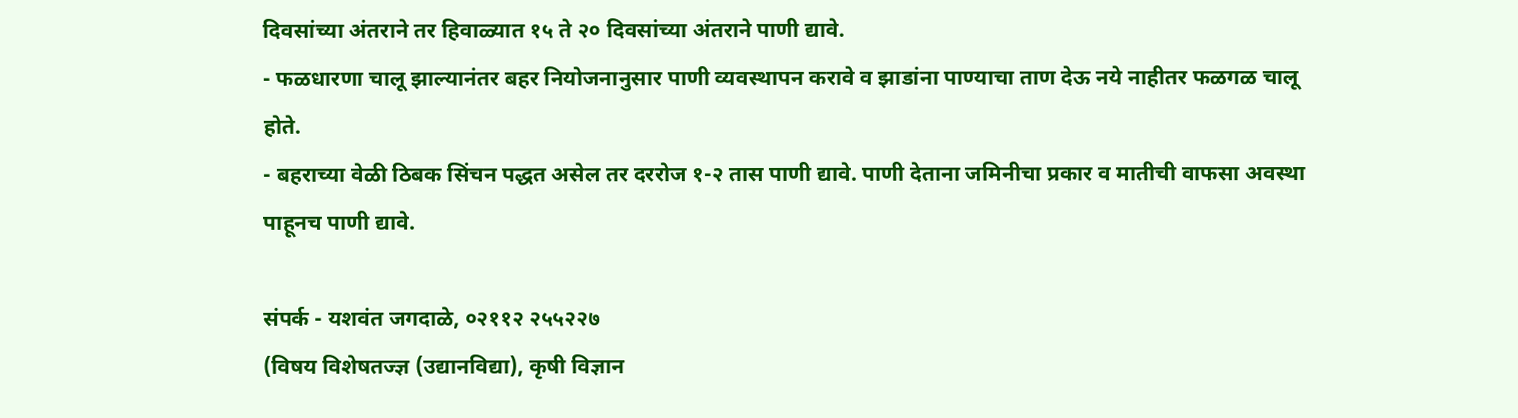दिवसांच्या अंतराने तर हिवाळ्यात १५ ते २० दिवसांच्या अंतराने पाणी द्यावे.
- फळधारणा चालू झाल्यानंतर बहर नियोजनानुसार पाणी व्यवस्थापन करावे व झाडांना पाण्याचा ताण देऊ नये नाहीतर फळगळ चालू होते.
- बहराच्या वेळी ठिबक सिंचन पद्धत असेल तर दररोज १-२ तास पाणी द्यावे. पाणी देताना जमिनीचा प्रकार व मातीची वाफसा अवस्था पाहूनच पाणी द्यावे.

संपर्क - यशवंत जगदाळे, ०२११२ २५५२२७
(विषय विशेषतज्ज्ञ (उद्यानविद्या), कृषी विज्ञान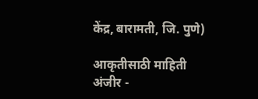केंद्र, बारामती, जि. पुणे)

आकृतीसाठी माहिती
अंजीर -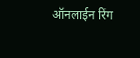ऑनलाईन रिंग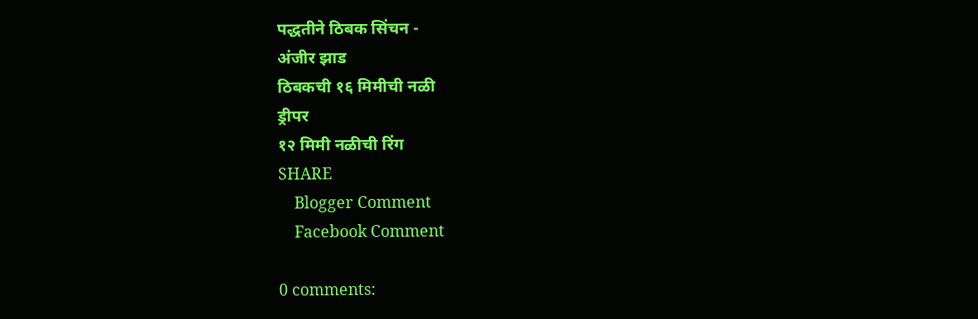पद्धतीने ठिबक सिंचन -
अंजीर झाड
ठिबकची १६ मिमीची नळी
ड्रीपर
१२ मिमी नळीची रिंग
SHARE
    Blogger Comment
    Facebook Comment

0 comments: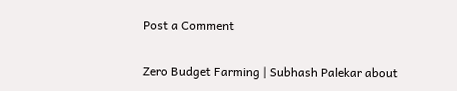Post a Comment

Zero Budget Farming | Subhash Palekar about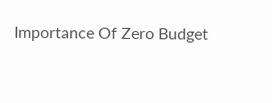Importance Of Zero Budget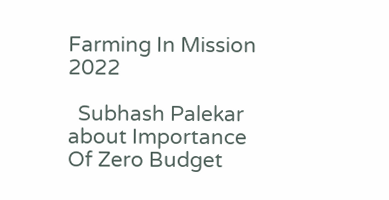Farming In Mission 2022

  Subhash Palekar about Importance Of Zero Budget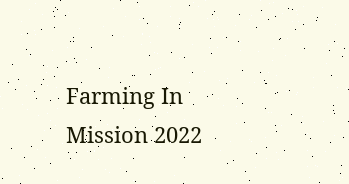Farming In Mission 2022